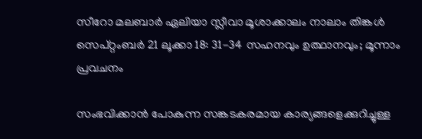സീറോ മലബാര്‍ ഏലിയാ സ്ലീവാ മൂശാക്കാലം നാലാം തിങ്കൾ സെപ്റ്റംബർ 21 ലൂക്കാ 18: 31-34 സഹനവും ഉത്ഥാനവും; മൂന്നാം പ്രവചനം

സംഭവിക്കാൻ പോകുന്ന സങ്കടകരമായ കാര്യങ്ങളെക്കുറിച്ചുള്ള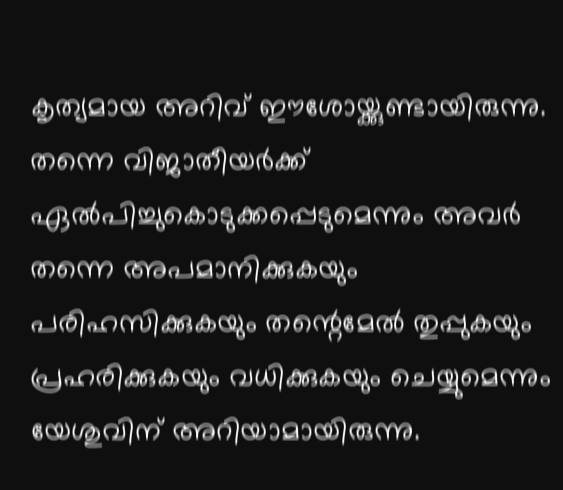കൃത്യമായ അറിവ് ഈശോയ്ക്കുണ്ടായിരുന്നു. തന്നെ വിജാതീയര്‍ക്ക് ഏൽപിച്ചുകൊടുക്കപ്പെടുമെന്നും അവര്‍ തന്നെ അപമാനിക്കുകയും പരിഹസിക്കുകയും തന്റെമേല്‍ തുപ്പുകയും പ്രഹരിക്കുകയും വധിക്കുകയും ചെയ്യുമെന്നും യേശുവിന് അറിയാമായിരുന്നു.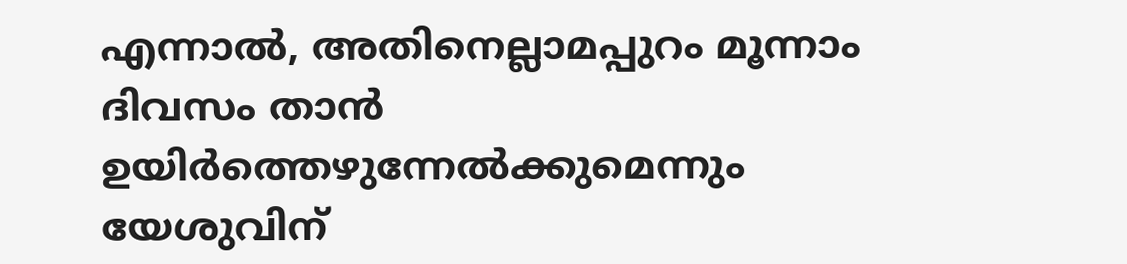എന്നാല്‍, അതിനെല്ലാമപ്പുറം മൂന്നാം ദിവസം താന്‍ ഉയിര്‍ത്തെഴുന്നേല്‍ക്കുമെന്നും യേശുവിന്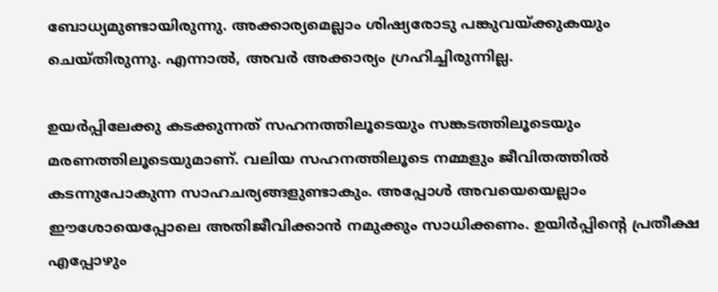ബോധ്യമുണ്ടായിരുന്നു. അക്കാര്യമെല്ലാം ശിഷ്യരോടു പങ്കുവയ്ക്കുകയും ചെയ്തിരുന്നു. എന്നാൽ, അവർ അക്കാര്യം ഗ്രഹിച്ചിരുന്നില്ല.

ഉയര്‍പ്പിലേക്കു കടക്കുന്നത് സഹനത്തിലൂടെയും സങ്കടത്തിലൂടെയും മരണത്തിലൂടെയുമാണ്. വലിയ സഹനത്തിലൂടെ നമ്മളും ജീവിതത്തില്‍ കടന്നുപോകുന്ന സാഹചര്യങ്ങളുണ്ടാകും. അപ്പോള്‍ അവയെയെല്ലാം ഈശോയെപ്പോലെ അതിജീവിക്കാന്‍ നമുക്കും സാധിക്കണം. ഉയിര്‍പ്പിന്റെ പ്രതീക്ഷ എപ്പോഴും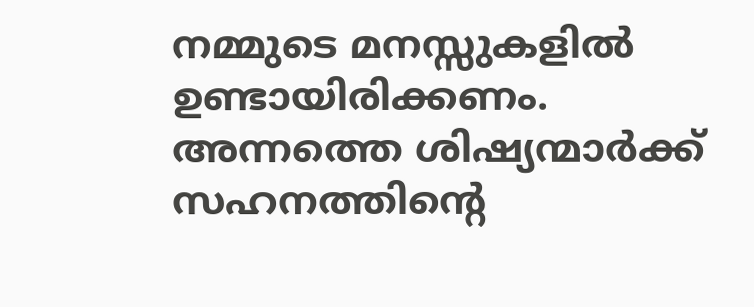നമ്മുടെ മനസ്സുകളില്‍ ഉണ്ടായിരിക്കണം. അന്നത്തെ ശിഷ്യന്മാർക്ക് സഹനത്തിന്റെ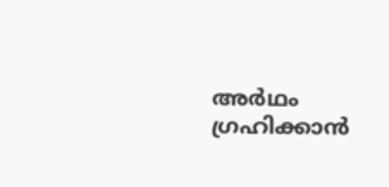അർഥം ഗ്രഹിക്കാൻ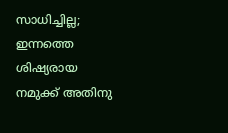സാധിച്ചില്ല; ഇന്നത്തെ ശിഷ്യരായ നമുക്ക് അതിനു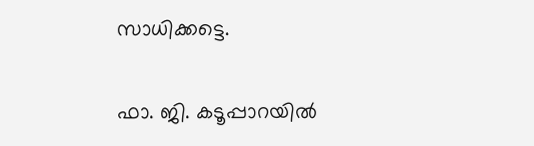സാധിക്കട്ടെ.

ഫാ. ജി. കടൂപ്പാറയില്‍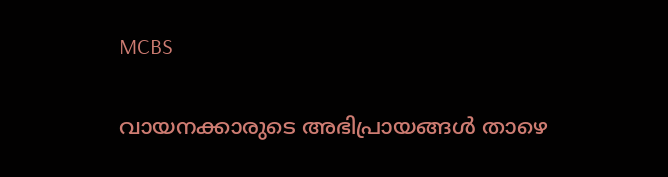MCBS

വായനക്കാരുടെ അഭിപ്രായങ്ങൾ താഴെ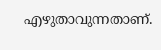എഴുതാവുന്നതാണ്.